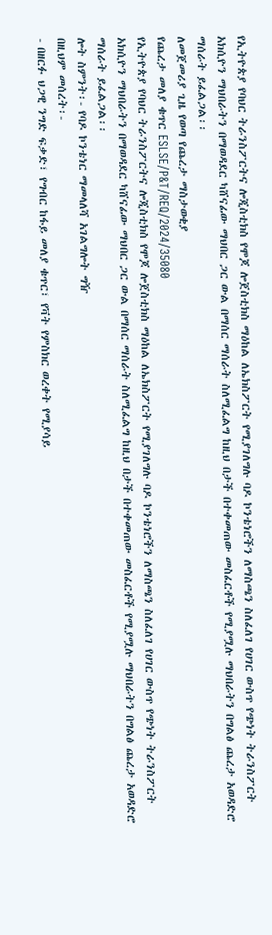የኢትዮጵያ የባህር ትራንስፖርትና ሎጂስቲክስ የሞጆ ሎጀስቲክስ ማዕከል ለኤክስፖርት የሚያገለግሉ ባዶ ኮንቴነሮችን ለማስጫን ስለፈለገ የሀገር ውስጥ የጭነት ትራንስፖርት አክሲዮን ማህበራትን በማወዳደር ካሸናፊው ማህበር ጋር ውል በማሰር ማሰራት ስለሚፈልግ ከዚህ በታች በተቀመጠው መስፈርቶች የሚያሟሉ ማህበራትን በግልፅ ጨረታ አወዳድሮ ማሰራት ይፈልጋል፡፡
ለመጀመሪያ ጊዜ የወጣ የጨረታ ማስታወቂያ
የጨረታ መለያ ቁጥር ESLSE/P&T/REQ/2024/35080
የኢትዮጵያ የባህር ትራንስፖርትና ሎጂስቲክስ የሞጆ ሎጀስቲክስ ማዕከል ለኤክስፖርት የሚያገለግሉ ባዶ ኮንቴነሮችን ለማስጫን ስለፈለገ የሀገር ውስጥ የጭነት ትራንስፖርት አክሲዮን ማህበራትን በማወዳደር ካሸናፊው ማህበር ጋር ውል በማሰር ማሰራት ስለሚፈልግ ከዚህ በታች በተቀመጠው መስፈርቶች የሚያሟሉ ማህበራትን በግልፅ ጨረታ አወዳድሮ ማሰራት ይፈልጋል፡፡
ሎት ስምንት፡- የባዶ ኮንቴነር ማመላለሻ አገልግሎት ግዥ
በዚህም መሰረት፡-
- በዘርፉ ህጋዊ ንግድ ፍቃድ፣ የግብር ከፋይ መለያ ቁጥር፣ የቫት የምስክር ወረቀት የሚያሳይ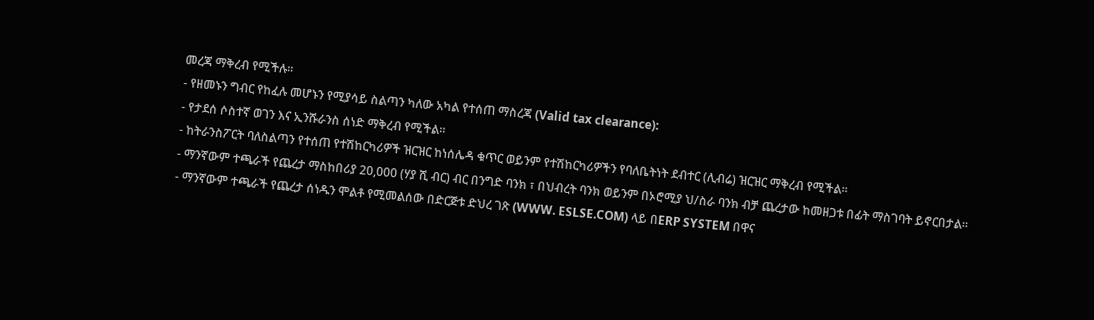መረጃ ማቅረብ የሚችሉ፡፡
- የዘመኑን ግብር የከፈሉ መሆኑን የሚያሳይ ስልጣን ካለው አካል የተሰጠ ማስረጃ (Valid tax clearance):
- የታደሰ ሶስተኛ ወገን እና ኢንሹራንስ ሰነድ ማቅረብ የሚችል፡፡
- ከትራንስፖርት ባለስልጣን የተሰጠ የተሽከርካሪዎች ዝርዝር ከነሰሌዳ ቁጥር ወይንም የተሽከርካሪዎችን የባለቤትነት ደብተር (ሊብሬ) ዝርዝር ማቅረብ የሚችል፡፡
- ማንኛውም ተጫራች የጨረታ ማስከበሪያ 20,000 (ሃያ ሺ ብር) ብር በንግድ ባንክ ፣ በህብረት ባንክ ወይንም በኦሮሚያ ህ/ስራ ባንክ ብቻ ጨረታው ከመዘጋቱ በፊት ማስገባት ይኖርበታል።
- ማንኛውም ተጫራች የጨረታ ሰነዱን ሞልቶ የሚመልሰው በድርጅቱ ድህረ ገጽ (WWW. ESLSE.COM) ላይ በERP SYSTEM በዋና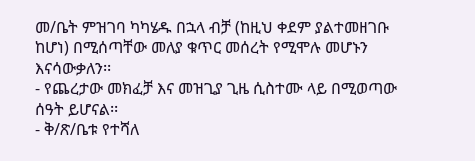መ/ቤት ምዝገባ ካካሄዱ በኋላ ብቻ (ከዚህ ቀደም ያልተመዘገቡ ከሆነ) በሚሰጣቸው መለያ ቁጥር መሰረት የሚሞሉ መሆኑን እናሳውቃለን፡፡
- የጨረታው መክፈቻ እና መዝጊያ ጊዜ ሲስተሙ ላይ በሚወጣው ሰዓት ይሆናል፡፡
- ቅ/ጽ/ቤቱ የተሻለ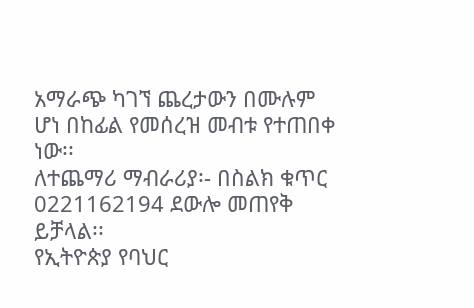አማራጭ ካገኘ ጨረታውን በሙሉም ሆነ በከፊል የመሰረዝ መብቱ የተጠበቀ ነው፡፡
ለተጨማሪ ማብራሪያ፡- በስልክ ቁጥር 0221162194 ደውሎ መጠየቅ ይቻላል፡፡
የኢትዮጵያ የባህር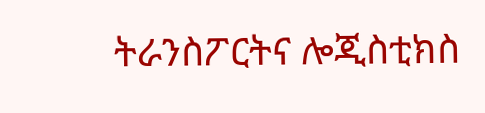ትራንስፖርትና ሎጂስቲክስ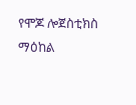የሞጆ ሎጀስቲክስ ማዕከል